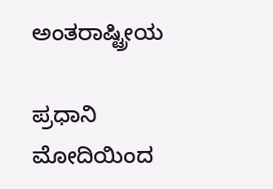ಅಂತರಾಷ್ಟ್ರೀಯ

ಪ್ರಧಾನಿ ಮೋದಿಯಿಂದ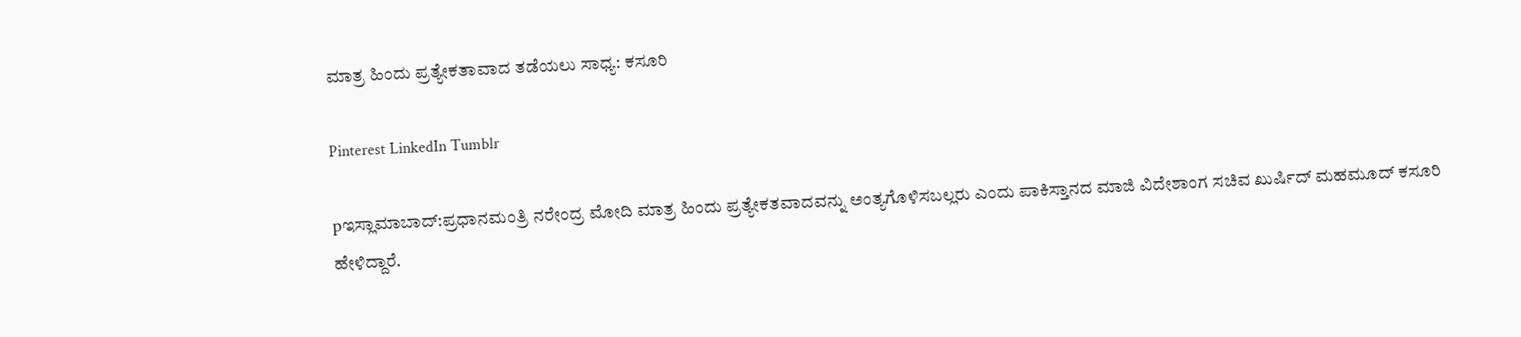ಮಾತ್ರ ಹಿಂದು ಪ್ರತ್ಯೇಕತಾವಾದ ತಡೆಯಲು ಸಾಧ್ಯ: ಕಸೂರಿ

Pinterest LinkedIn Tumblr

pಇಸ್ಲಾಮಾಬಾದ್:ಪ್ರಧಾನಮಂತ್ರಿ ನರೇಂದ್ರ ಮೋದಿ ಮಾತ್ರ ಹಿಂದು ಪ್ರತ್ಯೇಕತವಾದವನ್ನು ಅಂತ್ಯಗೊಳಿಸಬಲ್ಲರು ಎಂದು ಪಾಕಿಸ್ತಾನದ ಮಾಜಿ ವಿದೇಶಾಂಗ ಸಚಿವ ಖುರ್ಷಿದ್ ಮಹಮೂದ್ ಕಸೂರಿ ಹೇಳಿದ್ದಾರೆ.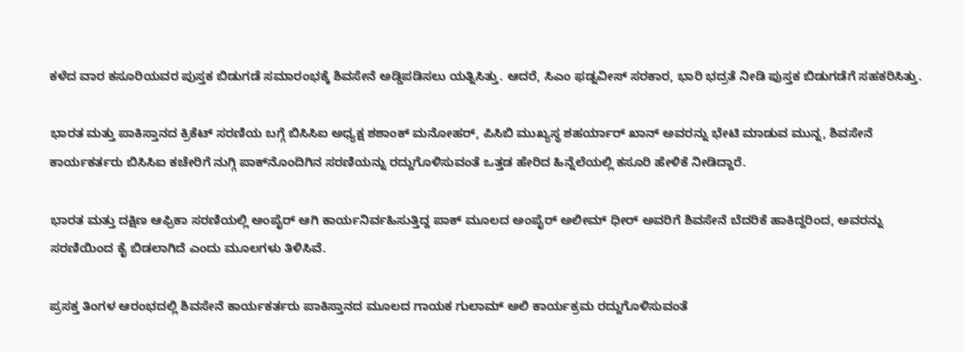ಕಳೆದ ವಾರ ಕಸೂರಿಯವರ ಪುಸ್ತಕ ಬಿಡುಗಡೆ ಸಮಾರಂಭಕ್ಕೆ ಶಿವಸೇನೆ ಅಡ್ಡಿಪಡಿಸಲು ಯತ್ನಿಸಿತ್ತು. ಆದರೆ, ಸಿಎಂ ಫಡ್ನವೀಸ್ ಸರಕಾರ, ಭಾರಿ ಭದ್ರತೆ ನೀಡಿ ಪುಸ್ತಕ ಬಿಡುಗಡೆಗೆ ಸಹಕರಿಸಿತ್ತು.

ಭಾರತ ಮತ್ತು ಪಾಕಿಸ್ತಾನದ ಕ್ರಿಕೆಟ್ ಸರಣಿಯ ಬಗ್ಗೆ ಬಿಸಿಸಿಐ ಅಧ್ಯಕ್ಷ ಶಶಾಂಕ್ ಮನೋಹರ್, ಪಿಸಿಬಿ ಮುಖ್ಯಸ್ಥ ಶಹರ್ಯಾರ್ ಖಾನ್ ಅವರನ್ನು ಭೇಟಿ ಮಾಡುವ ಮುನ್ನ, ಶಿವಸೇನೆ ಕಾರ್ಯಕರ್ತರು ಬಿಸಿಸಿಐ ಕಚೇರಿಗೆ ನುಗ್ಗಿ ಪಾಕ್‌ನೊಂದಿಗಿನ ಸರಣಿಯನ್ನು ರದ್ದುಗೊಳಿಸುವಂತೆ ಒತ್ತಡ ಹೇರಿದ ಹಿನ್ನೆಲೆಯಲ್ಲಿ ಕಸೂರಿ ಹೇಳಿಕೆ ನೀಡಿದ್ದಾರೆ.

ಭಾರತ ಮತ್ತು ದಕ್ಷಿಣ ಆಫ್ರಿಕಾ ಸರಣಿಯಲ್ಲಿ ಅಂಪೈರ್ ಆಗಿ ಕಾರ್ಯನಿರ್ವಹಿಸುತ್ತಿದ್ದ ಪಾಕ್ ಮೂಲದ ಅಂಪೈರ್ ಅಲೀಮ್ ಧೀರ್ ಅವರಿಗೆ ಶಿವಸೇನೆ ಬೆದರಿಕೆ ಹಾಕಿದ್ದರಿಂದ, ಅವರನ್ನು ಸರಣಿಯಿಂದ ಕೈ ಬಿಡಲಾಗಿದೆ ಎಂದು ಮೂಲಗಳು ತಿಳಿಸಿವೆ.

ಪ್ರಸಕ್ತ ತಿಂಗಳ ಆರಂಭದಲ್ಲಿ ಶಿವಸೇನೆ ಕಾರ್ಯಕರ್ತರು ಪಾಕಿಸ್ತಾನದ ಮೂಲದ ಗಾಯಕ ಗುಲಾಮ್ ಅಲಿ ಕಾರ್ಯಕ್ರಮ ರದ್ದುಗೊಳಿಸುವಂತೆ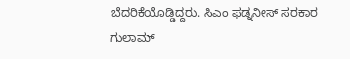ಬೆದರಿಕೆಯೊಡ್ಡಿದ್ದರು. ಸಿಎಂ ಫಡ್ನನೀಸ್ ಸರಕಾರ ಗುಲಾಮ್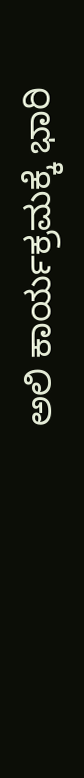ಅಲಿ ಕಾರ್ಯಕ್ರಮಕ್ಕೆ ಭಾರಿ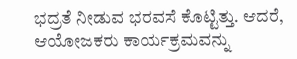ಭದ್ರತೆ ನೀಡುವ ಭರವಸೆ ಕೊಟ್ಟಿತ್ತು. ಆದರೆ, ಆಯೋಜಕರು ಕಾರ್ಯಕ್ರಮವನ್ನು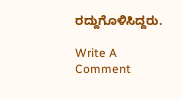ರದ್ದುಗೊಳಿಸಿದ್ದರು.

Write A Comment